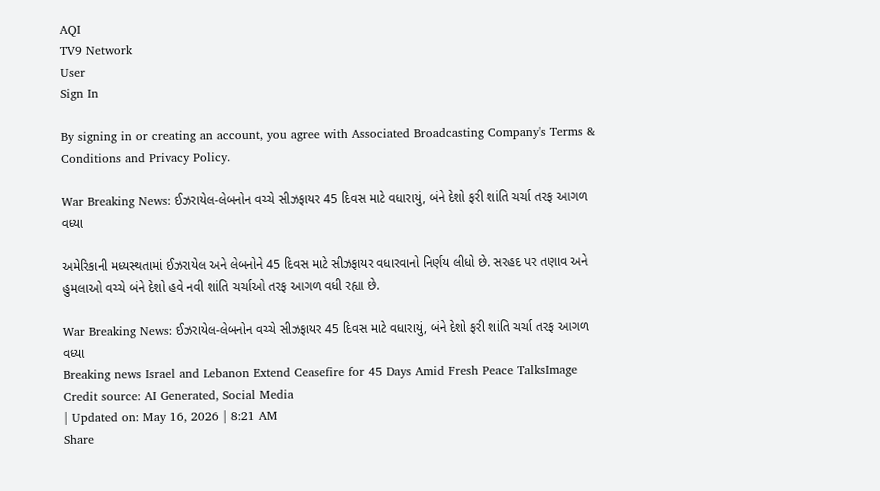AQI
TV9 Network
User
Sign In

By signing in or creating an account, you agree with Associated Broadcasting Company's Terms & Conditions and Privacy Policy.

War Breaking News: ઈઝરાયેલ-લેબનોન વચ્ચે સીઝફાયર 45 દિવસ માટે વધારાયું, બંને દેશો ફરી શાંતિ ચર્ચા તરફ આગળ વધ્યા

અમેરિકાની મધ્યસ્થતામાં ઈઝરાયેલ અને લેબનોને 45 દિવસ માટે સીઝફાયર વધારવાનો નિર્ણય લીધો છે. સરહદ પર તણાવ અને હુમલાઓ વચ્ચે બંને દેશો હવે નવી શાંતિ ચર્ચાઓ તરફ આગળ વધી રહ્યા છે.

War Breaking News: ઈઝરાયેલ-લેબનોન વચ્ચે સીઝફાયર 45 દિવસ માટે વધારાયું, બંને દેશો ફરી શાંતિ ચર્ચા તરફ આગળ વધ્યા
Breaking news Israel and Lebanon Extend Ceasefire for 45 Days Amid Fresh Peace TalksImage Credit source: AI Generated, Social Media
| Updated on: May 16, 2026 | 8:21 AM
Share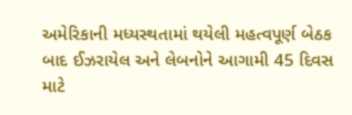અમેરિકાની મધ્યસ્થતામાં થયેલી મહત્વપૂર્ણ બેઠક બાદ ઈઝરાયેલ અને લેબનોને આગામી 45 દિવસ માટે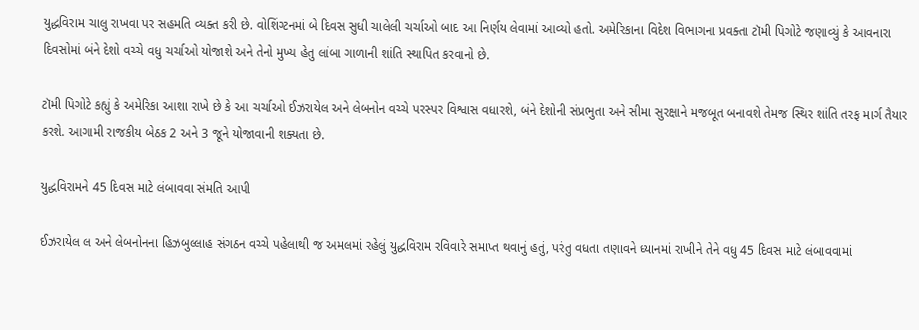યુદ્ધવિરામ ચાલુ રાખવા પર સહમતિ વ્યક્ત કરી છે. વોશિંગ્ટનમાં બે દિવસ સુધી ચાલેલી ચર્ચાઓ બાદ આ નિર્ણય લેવામાં આવ્યો હતો. અમેરિકાના વિદેશ વિભાગના પ્રવક્તા ટૉમી પિગોટે જણાવ્યું કે આવનારા દિવસોમાં બંને દેશો વચ્ચે વધુ ચર્ચાઓ યોજાશે અને તેનો મુખ્ય હેતુ લાંબા ગાળાની શાંતિ સ્થાપિત કરવાનો છે.

ટૉમી પિગોટે કહ્યું કે અમેરિકા આશા રાખે છે કે આ ચર્ચાઓ ઈઝરાયેલ અને લેબનોન વચ્ચે પરસ્પર વિશ્વાસ વધારશે, બંને દેશોની સંપ્રભુતા અને સીમા સુરક્ષાને મજબૂત બનાવશે તેમજ સ્થિર શાંતિ તરફ માર્ગ તૈયાર કરશે. આગામી રાજકીય બેઠક 2 અને 3 જૂને યોજાવાની શક્યતા છે.

યુદ્ધવિરામને 45 દિવસ માટે લંબાવવા સંમતિ આપી

ઈઝરાયેલ લ અને લેબનોનના હિઝબુલ્લાહ સંગઠન વચ્ચે પહેલાથી જ અમલમાં રહેલું યુદ્ધવિરામ રવિવારે સમાપ્ત થવાનું હતું, પરંતુ વધતા તણાવને ધ્યાનમાં રાખીને તેને વધુ 45 દિવસ માટે લંબાવવામાં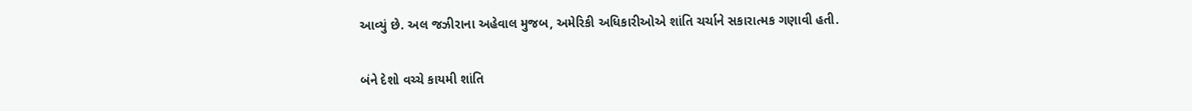આવ્યું છે. અલ જઝીરાના અહેવાલ મુજબ, અમેરિકી અધિકારીઓએ શાંતિ ચર્ચાને સકારાત્મક ગણાવી હતી.

બંને દેશો વચ્ચે કાયમી શાંતિ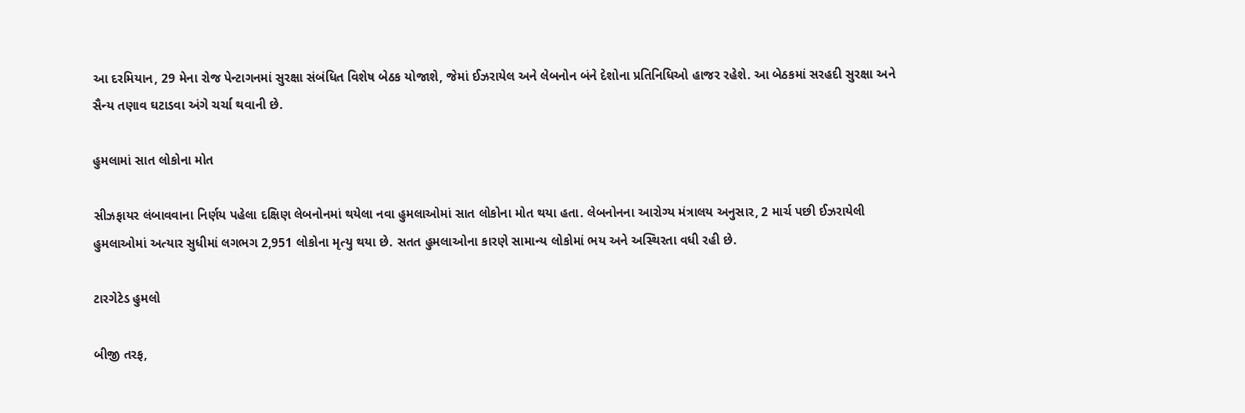આ દરમિયાન, 29 મેના રોજ પેન્ટાગનમાં સુરક્ષા સંબંધિત વિશેષ બેઠક યોજાશે, જેમાં ઈઝરાયેલ અને લેબનોન બંને દેશોના પ્રતિનિધિઓ હાજર રહેશે. આ બેઠકમાં સરહદી સુરક્ષા અને સૈન્ય તણાવ ઘટાડવા અંગે ચર્ચા થવાની છે.

હુમલામાં સાત લોકોના મોત

સીઝફાયર લંબાવવાના નિર્ણય પહેલા દક્ષિણ લેબનોનમાં થયેલા નવા હુમલાઓમાં સાત લોકોના મોત થયા હતા. લેબનોનના આરોગ્ય મંત્રાલય અનુસાર, 2 માર્ચ પછી ઈઝરાયેલી હુમલાઓમાં અત્યાર સુધીમાં લગભગ 2,951 લોકોના મૃત્યુ થયા છે. સતત હુમલાઓના કારણે સામાન્ય લોકોમાં ભય અને અસ્થિરતા વધી રહી છે.

ટારગેટેડ હુમલો

બીજી તરફ,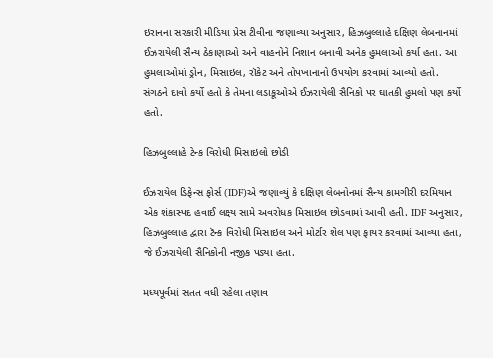ઇરાનના સરકારી મીડિયા પ્રેસ ટીવીના જણાવ્યા અનુસાર, હિઝબુલ્લાહે દક્ષિણ લેબનાનમાં ઈઝરાયેલી સૈન્ય ઠેકાણાઓ અને વાહનોને નિશાન બનાવી અનેક હુમલાઓ કર્યા હતા. આ હુમલાઓમાં ડ્રોન, મિસાઇલ, રૉકેટ અને તોપખાનાનો ઉપયોગ કરવામાં આવ્યો હતો. સંગઠને દાવો કર્યો હતો કે તેમના લડાકૂઓએ ઈઝરાયેલી સૈનિકો પર ઘાતકી હુમલો પણ કર્યો હતો.

હિઝબુલ્લાહે ટેન્ક વિરોધી મિસાઇલો છોડી

ઈઝરાયેલ ડિફેન્સ ફોર્સ (IDF)એ જણાવ્યું કે દક્ષિણ લેબનોનમાં સૈન્ય કામગીરી દરમિયાન એક શંકાસ્પદ હવાઈ લક્ષ્ય સામે અવરોધક મિસાઇલ છોડવામાં આવી હતી. IDF અનુસાર, હિઝબુલ્લાહ દ્વારા ટૅન્ક વિરોધી મિસાઇલ અને મોર્ટાર શેલ પણ ફાયર કરવામાં આવ્યા હતા, જે ઈઝરાયેલી સૈનિકોની નજીક પડ્યા હતા.

મધ્યપૂર્વમાં સતત વધી રહેલા તણાવ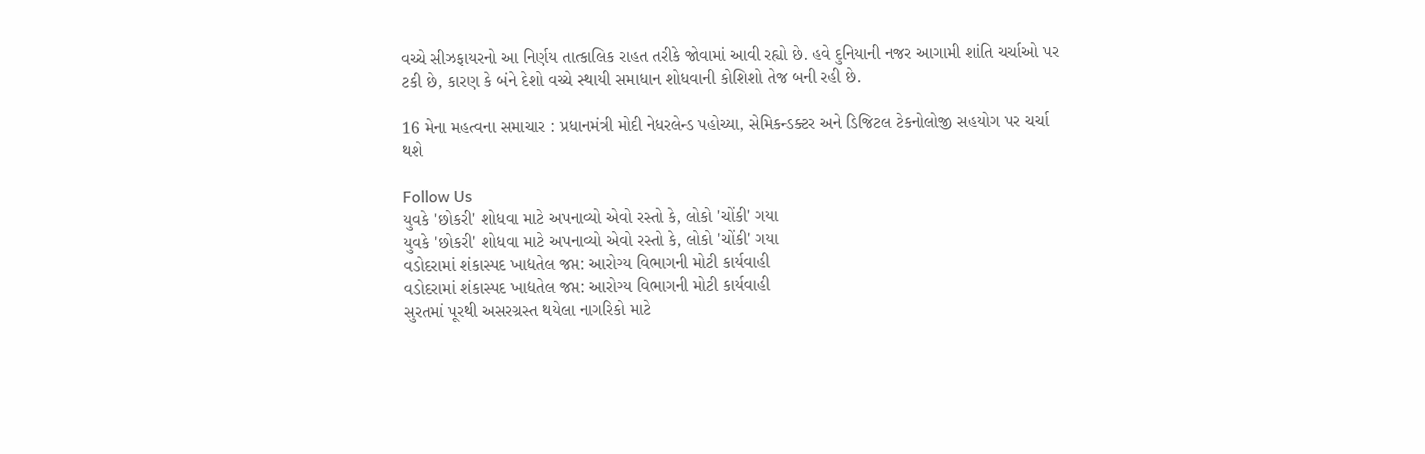વચ્ચે સીઝફાયરનો આ નિર્ણય તાત્કાલિક રાહત તરીકે જોવામાં આવી રહ્યો છે. હવે દુનિયાની નજર આગામી શાંતિ ચર્ચાઓ પર ટકી છે, કારણ કે બંને દેશો વચ્ચે સ્થાયી સમાધાન શોધવાની કોશિશો તેજ બની રહી છે.

16 મેના મહત્વના સમાચાર : પ્રધાનમંત્રી મોદી નેધરલેન્ડ પહોચ્યા, સેમિકન્ડક્ટર અને ડિજિટલ ટેકનોલોજી સહયોગ પર ચર્ચા થશે

Follow Us
યુવકે 'છોકરી' શોધવા માટે અપનાવ્યો એવો રસ્તો કે, લોકો 'ચોંકી' ગયા
યુવકે 'છોકરી' શોધવા માટે અપનાવ્યો એવો રસ્તો કે, લોકો 'ચોંકી' ગયા
વડોદરામાં શંકાસ્પદ ખાદ્યતેલ જપ્ત: આરોગ્ય વિભાગની મોટી કાર્યવાહી
વડોદરામાં શંકાસ્પદ ખાદ્યતેલ જપ્ત: આરોગ્ય વિભાગની મોટી કાર્યવાહી
સુરતમાં પૂરથી અસરગ્રસ્ત થયેલા નાગરિકો માટે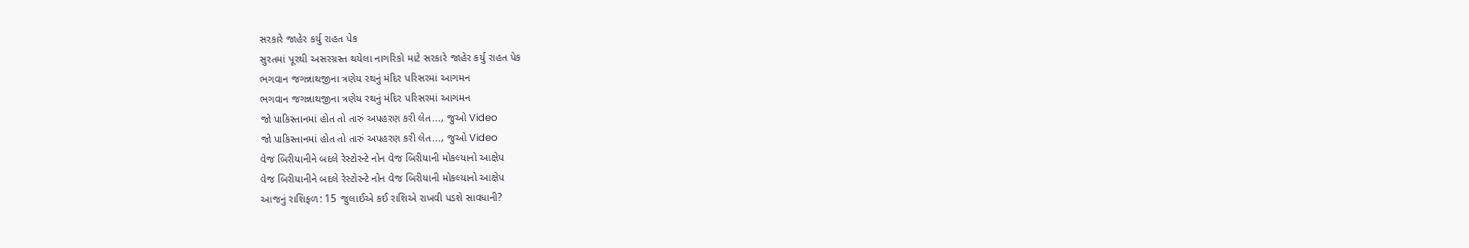સરકારે જાહેર કર્યુ રાહત પેક
સુરતમાં પૂરથી અસરગ્રસ્ત થયેલા નાગરિકો માટે સરકારે જાહેર કર્યુ રાહત પેક
ભગવાન જગન્નાથજીના ત્રણેય રથનું મંદિર પરિસરમાં આગમન
ભગવાન જગન્નાથજીના ત્રણેય રથનું મંદિર પરિસરમાં આગમન
જો પાકિસ્તાનમાં હોત તો તારું અપહરણ કરી લેત..., જુઓ Video
જો પાકિસ્તાનમાં હોત તો તારું અપહરણ કરી લેત..., જુઓ Video
વેજ બિરીયાનીને બદલે રેસ્ટોરન્ટે નોન વેજ બિરીયાની મોકલ્યાનો આક્ષેપ
વેજ બિરીયાનીને બદલે રેસ્ટોરન્ટે નોન વેજ બિરીયાની મોકલ્યાનો આક્ષેપ
આજનું રાશિફળ: 15 જુલાઈએ કઈ રાશિએ રાખવી પડશે સાવધાની?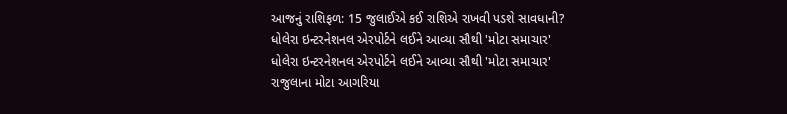આજનું રાશિફળ: 15 જુલાઈએ કઈ રાશિએ રાખવી પડશે સાવધાની?
ધોલેરા ઇન્ટરનેશનલ એરપોર્ટને લઈને આવ્યા સૌથી 'મોટા સમાચાર'
ધોલેરા ઇન્ટરનેશનલ એરપોર્ટને લઈને આવ્યા સૌથી 'મોટા સમાચાર'
રાજુલાના મોટા આગરિયા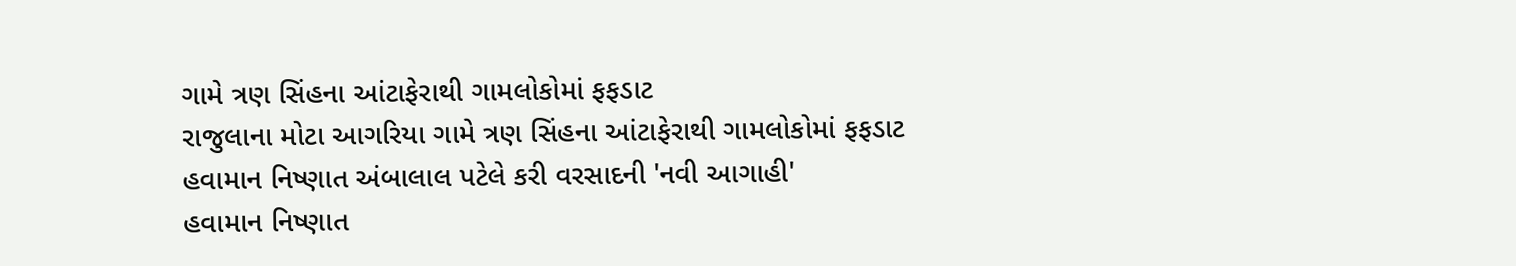ગામે ત્રણ સિંહના આંટાફેરાથી ગામલોકોમાં ફફડાટ
રાજુલાના મોટા આગરિયા ગામે ત્રણ સિંહના આંટાફેરાથી ગામલોકોમાં ફફડાટ
હવામાન નિષ્ણાત અંબાલાલ પટેલે કરી વરસાદની 'નવી આગાહી'
હવામાન નિષ્ણાત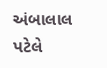અંબાલાલ પટેલે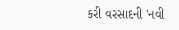કરી વરસાદની 'નવી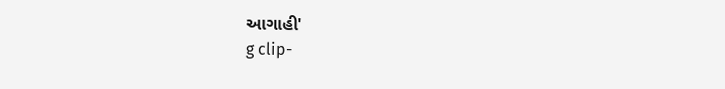આગાહી'
g clip-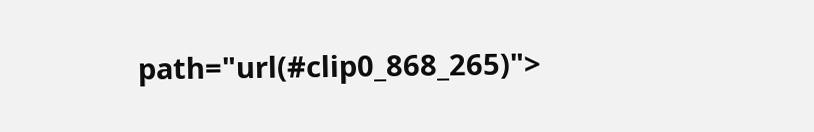path="url(#clip0_868_265)">